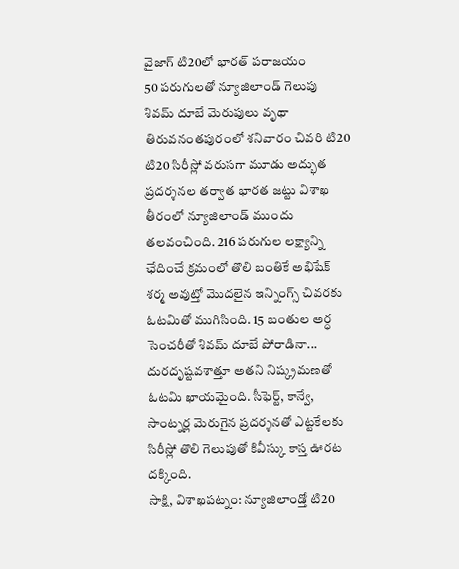వైజాగ్ టి20లో భారత్ పరాజయం
50 పరుగులతో న్యూజిలాండ్ గెలుపు
శివమ్ దూబే మెరుపులు వృథా
తిరువనంతపురంలో శనివారం చివరి టి20
టి20 సిరీస్లో వరుసగా మూడు అద్భుత ప్రదర్శనల తర్వాత భారత జట్టు విశాఖ తీరంలో న్యూజిలాండ్ ముందు తలవంచింది. 216 పరుగుల లక్ష్యాన్ని ఛేదించే క్రమంలో తొలి బంతికే అభిషేక్ శర్మ అవుట్తో మొదలైన ఇన్నింగ్స్ చివరకు ఓటమితో ముగిసింది. 15 బంతుల అర్ధ సెంచరీతో శివమ్ దూబే పోరాడినా... దురదృష్టవశాత్తూ అతని నిష్క్రమణతో ఓటమి ఖాయమైంది. సీఫెర్ట్, కాన్వే, సాంట్నర్ల మెరుగైన ప్రదర్శనతో ఎట్టకేలకు సిరీస్లో తొలి గెలుపుతో కివీస్కు కాస్త ఊరట దక్కింది.
సాక్షి, విశాఖపట్నం: న్యూజిలాండ్తో టి20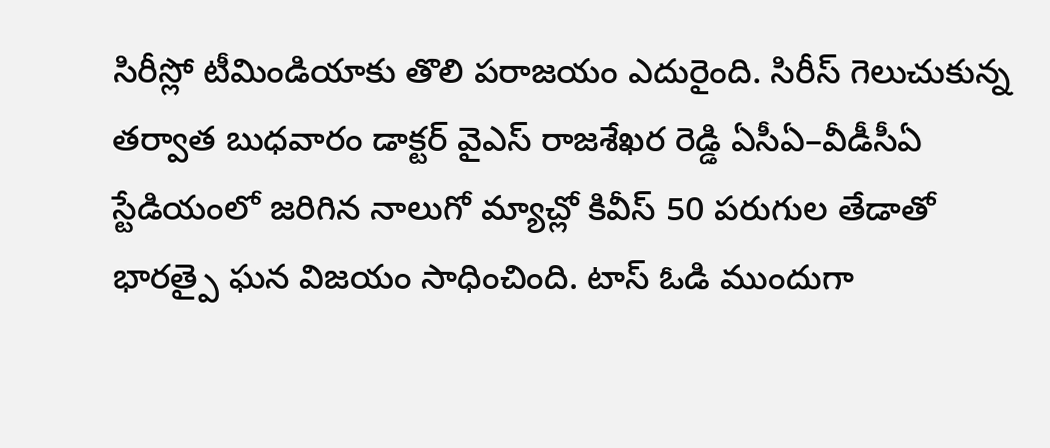సిరీస్లో టీమిండియాకు తొలి పరాజయం ఎదురైంది. సిరీస్ గెలుచుకున్న తర్వాత బుధవారం డాక్టర్ వైఎస్ రాజశేఖర రెడ్డి ఏసీఏ–వీడీసీఏ స్టేడియంలో జరిగిన నాలుగో మ్యాచ్లో కివీస్ 50 పరుగుల తేడాతో భారత్పై ఘన విజయం సాధించింది. టాస్ ఓడి ముందుగా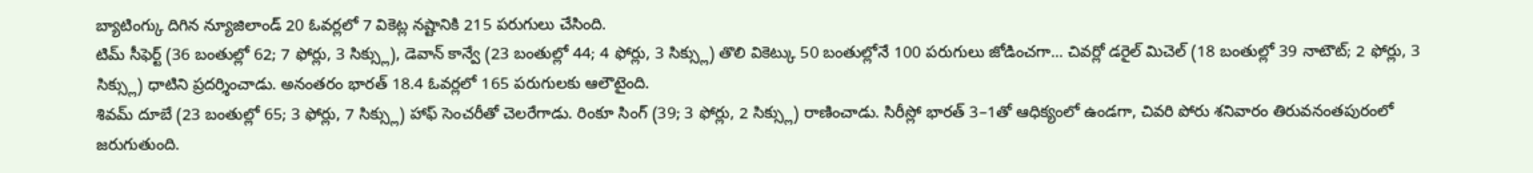బ్యాటింగ్కు దిగిన న్యూజిలాండ్ 20 ఓవర్లలో 7 వికెట్ల నష్టానికి 215 పరుగులు చేసింది.
టిమ్ సీఫెర్ట్ (36 బంతుల్లో 62; 7 ఫోర్లు, 3 సిక్స్లు), డెవాన్ కాన్వే (23 బంతుల్లో 44; 4 ఫోర్లు, 3 సిక్స్లు) తొలి వికెట్కు 50 బంతుల్లోనే 100 పరుగులు జోడించగా... చివర్లో డరైల్ మిచెల్ (18 బంతుల్లో 39 నాటౌట్; 2 ఫోర్లు, 3 సిక్స్లు) ధాటిని ప్రదర్శించాడు. అనంతరం భారత్ 18.4 ఓవర్లలో 165 పరుగులకు ఆలౌటైంది.
శివమ్ దూబే (23 బంతుల్లో 65; 3 ఫోర్లు, 7 సిక్స్లు) హాఫ్ సెంచరీతో చెలరేగాడు. రింకూ సింగ్ (39; 3 ఫోర్లు, 2 సిక్స్లు) రాణించాడు. సిరీస్లో భారత్ 3–1తో ఆధిక్యంలో ఉండగా, చివరి పోరు శనివారం తిరువనంతపురంలో జరుగుతుంది.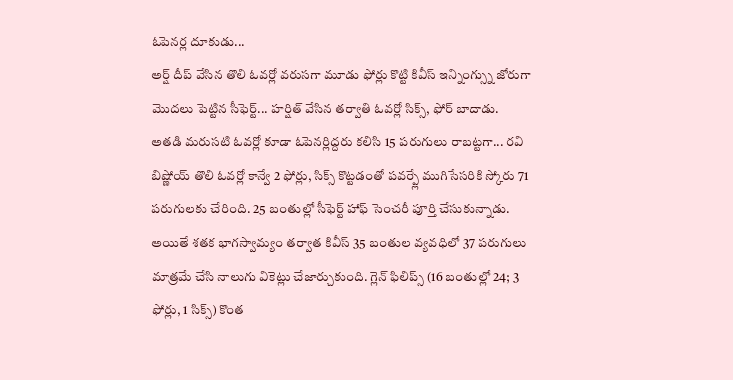ఓపెనర్ల దూకుడు...
అర్ష్ దీప్ వేసిన తొలి ఓవర్లో వరుసగా మూడు ఫోర్లు కొట్టి కివీస్ ఇన్నింగ్స్ను జోరుగా మొదలు పెట్టిన సీఫెర్ట్... హర్షిత్ వేసిన తర్వాతి ఓవర్లో సిక్స్, ఫోర్ బాదాడు. అతడి మరుసటి ఓవర్లో కూడా ఓపెనర్లిద్దరు కలిసి 15 పరుగులు రాబట్టగా... రవి బిష్ణోయ్ తొలి ఓవర్లో కాన్వే 2 ఫోర్లు, సిక్స్ కొట్టడంతో పవర్ప్లే ముగిసేసరికి స్కోరు 71 పరుగులకు చేరింది. 25 బంతుల్లో సీఫెర్ట్ హాఫ్ సెంచరీ పూర్తి చేసుకున్నాడు.
అయితే శతక భాగస్వామ్యం తర్వాత కివీస్ 35 బంతుల వ్యవధిలో 37 పరుగులు మాత్రమే చేసి నాలుగు వికెట్లు చేజార్చుకుంది. గ్లెన్ ఫిలిప్స్ (16 బంతుల్లో 24; 3 ఫోర్లు, 1 సిక్స్) కొంత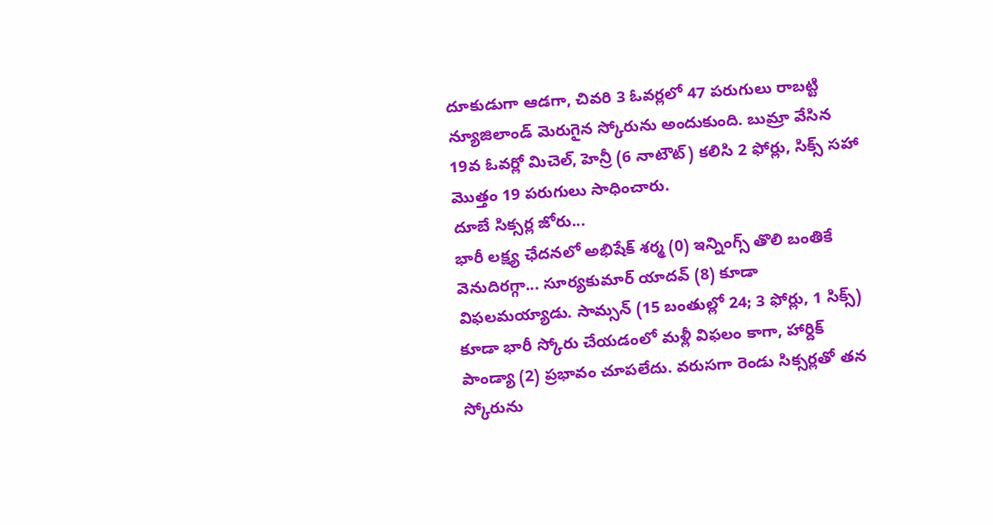దూకుడుగా ఆడగా, చివరి 3 ఓవర్లలో 47 పరుగులు రాబట్టి న్యూజిలాండ్ మెరుగైన స్కోరును అందుకుంది. బుమ్రా వేసిన 19వ ఓవర్లో మిచెల్, హెన్రీ (6 నాటౌట్) కలిసి 2 ఫోర్లు, సిక్స్ సహా మొత్తం 19 పరుగులు సాధించారు.
దూబే సిక్సర్ల జోరు...
భారీ లక్ష్య ఛేదనలో అభిషేక్ శర్మ (0) ఇన్నింగ్స్ తొలి బంతికే వెనుదిరగ్గా... సూర్యకుమార్ యాదవ్ (8) కూడా విఫలమయ్యాడు. సామ్సన్ (15 బంతుల్లో 24; 3 ఫోర్లు, 1 సిక్స్) కూడా భారీ స్కోరు చేయడంలో మళ్లీ విఫలం కాగా, హార్దిక్ పాండ్యా (2) ప్రభావం చూపలేదు. వరుసగా రెండు సిక్సర్లతో తన స్కోరును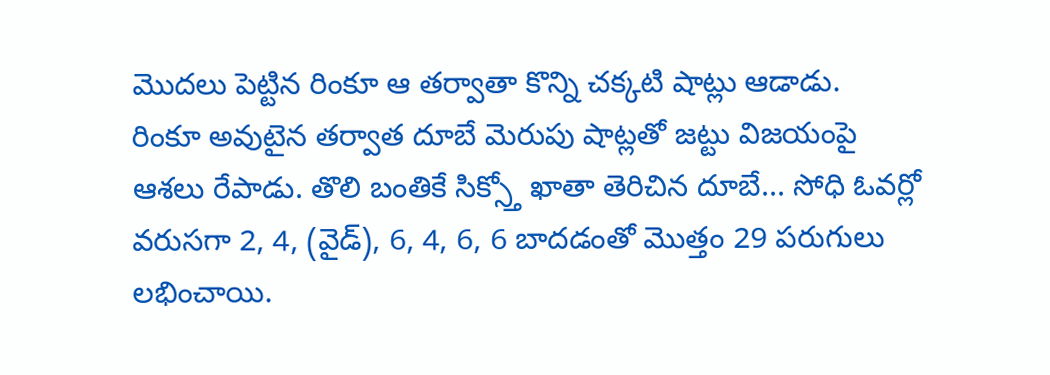మొదలు పెట్టిన రింకూ ఆ తర్వాతా కొన్ని చక్కటి షాట్లు ఆడాడు.
రింకూ అవుటైన తర్వాత దూబే మెరుపు షాట్లతో జట్టు విజయంపై ఆశలు రేపాడు. తొలి బంతికే సిక్స్తో ఖాతా తెరిచిన దూబే... సోధి ఓవర్లో వరుసగా 2, 4, (వైడ్), 6, 4, 6, 6 బాదడంతో మొత్తం 29 పరుగులు లభించాయి.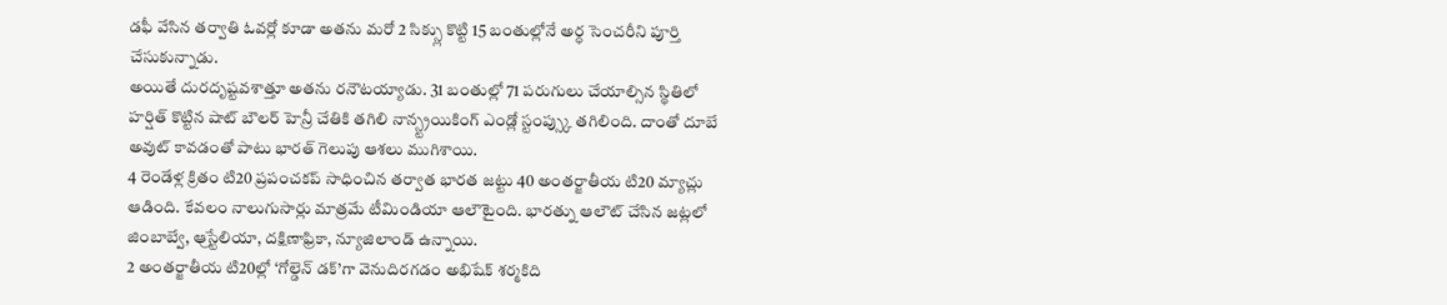డఫీ వేసిన తర్వాతి ఓవర్లో కూడా అతను మరో 2 సిక్స్లు కొట్టి 15 బంతుల్లోనే అర్ధ సెంచరీని పూర్తి చేసుకున్నాడు.
అయితే దురదృష్టవశాత్తూ అతను రనౌటయ్యాడు. 31 బంతుల్లో 71 పరుగులు చేయాల్సిన స్థితిలో హర్షిత్ కొట్టిన షాట్ బౌలర్ హెన్రీ చేతికి తగిలి నాన్స్ట్రయికింగ్ ఎండ్లో స్టంప్స్కు తగిలింది. దాంతో దూబే అవుట్ కావడంతో పాటు భారత్ గెలుపు ఆశలు ముగిశాయి.
4 రెండేళ్ల క్రితం టి20 ప్రపంచకప్ సాధించిన తర్వాత భారత జట్టు 40 అంతర్జాతీయ టి20 మ్యాచ్లు ఆడింది. కేవలం నాలుగుసార్లు మాత్రమే టీమిండియా ఆలౌటైంది. భారత్ను ఆలౌట్ చేసిన జట్లలో జింబాబ్వే, ఆ్రస్టేలియా, దక్షిణాఫ్రికా, న్యూజిలాండ్ ఉన్నాయి.
2 అంతర్జాతీయ టి20ల్లో ‘గోల్డెన్ డక్’గా వెనుదిరగడం అభిషేక్ శర్మకిది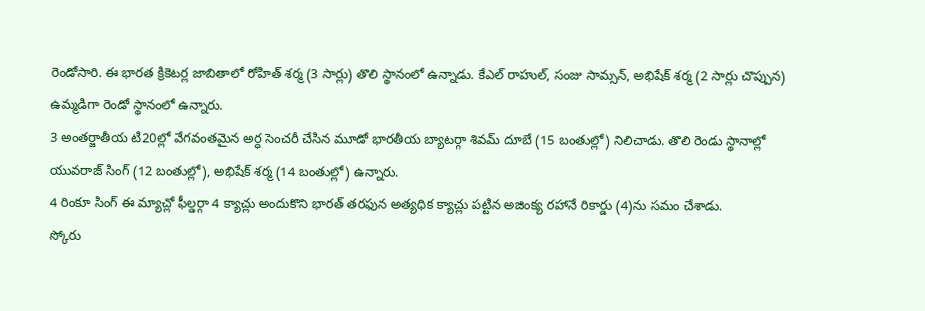రెండోసారి. ఈ భారత క్రికెటర్ల జాబితాలో రోహిత్ శర్మ (3 సార్లు) తొలి స్థానంలో ఉన్నాడు. కేఎల్ రాహుల్, సంజు సామ్సన్, అభిషేక్ శర్మ (2 సార్లు చొప్పున) ఉమ్మడిగా రెండో స్థానంలో ఉన్నారు.
3 అంతర్జాతీయ టి20ల్లో వేగవంతమైన అర్ధ సెంచరీ చేసిన మూడో భారతీయ బ్యాటర్గా శివమ్ దూబే (15 బంతుల్లో) నిలిచాడు. తొలి రెండు స్థానాల్లో యువరాజ్ సింగ్ (12 బంతుల్లో), అభిషేక్ శర్మ (14 బంతుల్లో) ఉన్నారు.
4 రింకూ సింగ్ ఈ మ్యాచ్లో ఫీల్డర్గా 4 క్యాచ్లు అందుకొని భారత్ తరఫున అత్యధిక క్యాచ్లు పట్టిన అజింక్య రహానే రికార్డు (4)ను సమం చేశాడు.
స్కోరు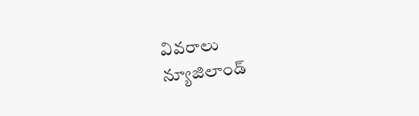వివరాలు
న్యూజిలాండ్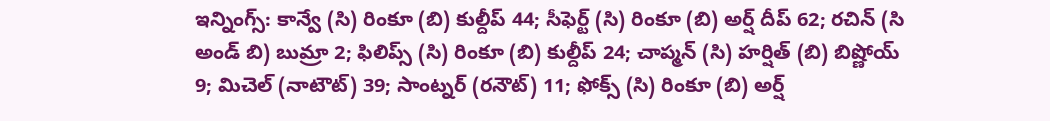ఇన్నింగ్స్: కాన్వే (సి) రింకూ (బి) కుల్దీప్ 44; సీఫెర్ట్ (సి) రింకూ (బి) అర్ష్ దీప్ 62; రచిన్ (సి అండ్ బి) బుమ్రా 2; ఫిలిప్స్ (సి) రింకూ (బి) కుల్దీప్ 24; చాప్మన్ (సి) హర్షిత్ (బి) బిష్ణోయ్ 9; మిచెల్ (నాటౌట్) 39; సాంట్నర్ (రనౌట్) 11; ఫోక్స్ (సి) రింకూ (బి) అర్ష్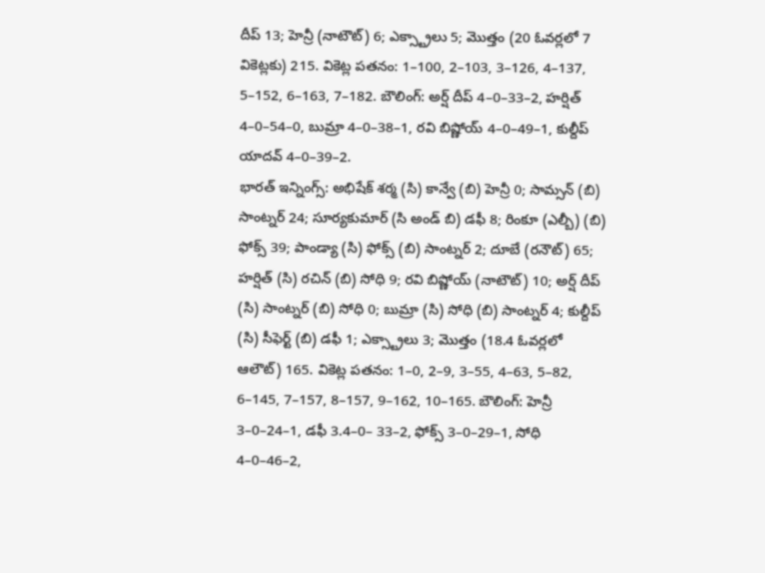దీప్ 13; హెన్రీ (నాటౌట్) 6; ఎక్స్ట్రాలు 5; మొత్తం (20 ఓవర్లలో 7 వికెట్లకు) 215. వికెట్ల పతనం: 1–100, 2–103, 3–126, 4–137, 5–152, 6–163, 7–182. బౌలింగ్: అర్ష్ దీప్ 4–0–33–2, హర్షిత్ 4–0–54–0, బుమ్రా 4–0–38–1, రవి బిష్ణోయ్ 4–0–49–1, కుల్దీప్ యాదవ్ 4–0–39–2.
భారత్ ఇన్నింగ్స్: అభిషేక్ శర్మ (సి) కాన్వే (బి) హెన్రీ 0; సామ్సన్ (బి) సాంట్నర్ 24; సూర్యకుమార్ (సి అండ్ బి) డఫీ 8; రింకూ (ఎల్బీ) (బి) ఫోక్స్ 39; పాండ్యా (సి) ఫోక్స్ (బి) సాంట్నర్ 2; దూబే (రనౌట్) 65; హర్షిత్ (సి) రచిన్ (బి) సోధి 9; రవి బిష్ణోయ్ (నాటౌట్) 10; అర్ష్ దీప్ (సి) సాంట్నర్ (బి) సోధి 0; బుమ్రా (సి) సోధి (బి) సాంట్నర్ 4; కుల్దీప్ (సి) సీఫెర్ట్ (బి) డఫీ 1; ఎక్స్ట్రాలు 3; మొత్తం (18.4 ఓవర్లలో ఆలౌట్) 165. వికెట్ల పతనం: 1–0, 2–9, 3–55, 4–63, 5–82, 6–145, 7–157, 8–157, 9–162, 10–165. బౌలింగ్: హెన్రీ 3–0–24–1, డఫీ 3.4–0– 33–2, ఫోక్స్ 3–0–29–1, సోధి 4–0–46–2,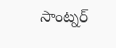సాంట్నర్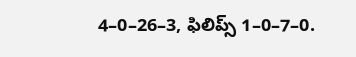4–0–26–3, ఫిలిప్స్ 1–0–7–0.